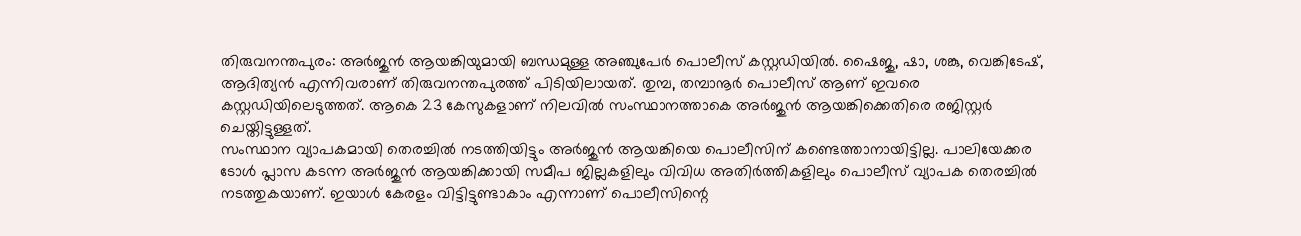തിരുവനന്തപുരം: അർജുൻ ആയങ്കിയുമായി ബന്ധമുള്ള അഞ്ചുപേർ പൊലീസ് കസ്റ്റഡിയിൽ. ഷൈജു, ഷാ, ശങ്കു, വെങ്കിടേഷ്, ആദിത്യൻ എന്നിവരാണ് തിരുവനന്തപുരത്ത് പിടിയിലായത്. തുമ്പ, തമ്പാനൂർ പൊലീസ് ആണ് ഇവരെ കസ്റ്റഡിയിലെടുത്തത്. ആകെ 23 കേസുകളാണ് നിലവിൽ സംസ്ഥാനത്താകെ അർജുൻ ആയങ്കിക്കെതിരെ രജിസ്റ്റർ ചെയ്തിട്ടുള്ളത്.
സംസ്ഥാന വ്യാപകമായി തെരച്ചിൽ നടത്തിയിട്ടും അർജുൻ ആയങ്കിയെ പൊലീസിന് കണ്ടെത്താനായിട്ടില്ല. പാലിയേക്കര ടോൾ പ്ലാസ കടന്ന അർജുൻ ആയങ്കിക്കായി സമീപ ജില്ലകളിലും വിവിധ അതിർത്തികളിലും പൊലീസ് വ്യാപക തെരച്ചിൽ നടത്തുകയാണ്. ഇയാൾ കേരളം വിട്ടിട്ടുണ്ടാകാം എന്നാണ് പൊലീസിന്റെ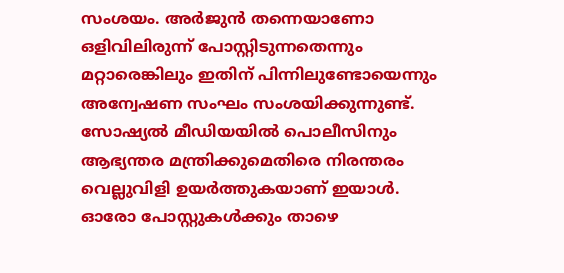സംശയം. അർജുൻ തന്നെയാണോ ഒളിവിലിരുന്ന് പോസ്റ്റിടുന്നതെന്നും മറ്റാരെങ്കിലും ഇതിന് പിന്നിലുണ്ടോയെന്നും അന്വേഷണ സംഘം സംശയിക്കുന്നുണ്ട്. സോഷ്യൽ മീഡിയയിൽ പൊലീസിനും ആഭ്യന്തര മന്ത്രിക്കുമെതിരെ നിരന്തരം വെല്ലുവിളി ഉയർത്തുകയാണ് ഇയാൾ. ഓരോ പോസ്റ്റുകൾക്കും താഴെ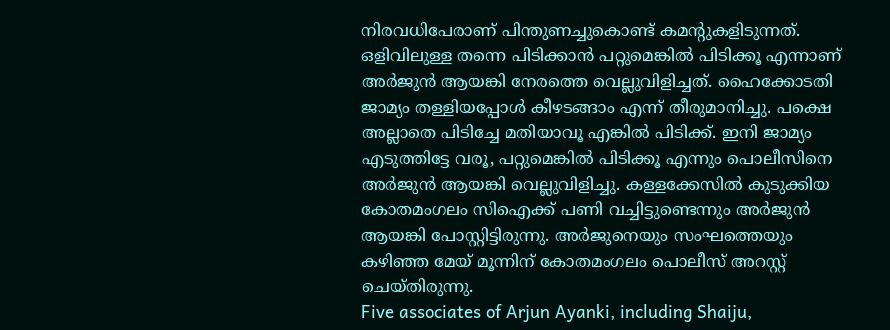നിരവധിപേരാണ് പിന്തുണച്ചുകൊണ്ട് കമന്റുകളിടുന്നത്.
ഒളിവിലുള്ള തന്നെ പിടിക്കാൻ പറ്റുമെങ്കിൽ പിടിക്കൂ എന്നാണ് അർജുൻ ആയങ്കി നേരത്തെ വെല്ലുവിളിച്ചത്. ഹൈക്കോടതി ജാമ്യം തള്ളിയപ്പോൾ കീഴടങ്ങാം എന്ന് തീരുമാനിച്ചു. പക്ഷെ അല്ലാതെ പിടിച്ചേ മതിയാവൂ എങ്കിൽ പിടിക്ക്. ഇനി ജാമ്യം എടുത്തിട്ടേ വരൂ, പറ്റുമെങ്കിൽ പിടിക്കൂ എന്നും പൊലീസിനെ അർജുൻ ആയങ്കി വെല്ലുവിളിച്ചു. കള്ളക്കേസിൽ കുടുക്കിയ കോതമംഗലം സിഐക്ക് പണി വച്ചിട്ടുണ്ടെന്നും അർജുൻ ആയങ്കി പോസ്റ്റിട്ടിരുന്നു. അർജുനെയും സംഘത്തെയും കഴിഞ്ഞ മേയ് മൂന്നിന് കോതമംഗലം പൊലീസ് അറസ്റ്റ് ചെയ്തിരുന്നു.
Five associates of Arjun Ayanki, including Shaiju,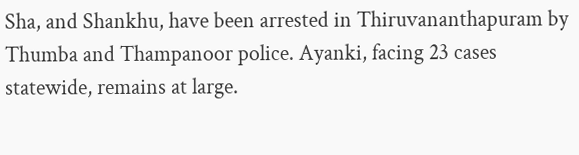Sha, and Shankhu, have been arrested in Thiruvananthapuram by Thumba and Thampanoor police. Ayanki, facing 23 cases statewide, remains at large.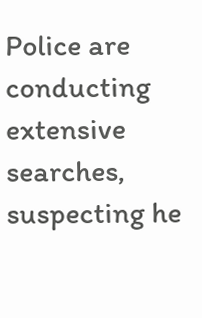Police are conducting extensive searches, suspecting he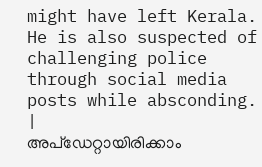might have left Kerala. He is also suspected of challenging police through social media posts while absconding.
|
അപ്ഡേറ്റായിരിക്കാം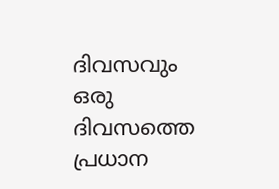ദിവസവും
ഒരു ദിവസത്തെ പ്രധാന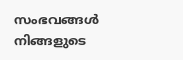സംഭവങ്ങൾ നിങ്ങളുടെ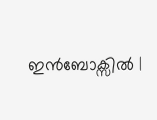ഇൻബോക്സിൽ |